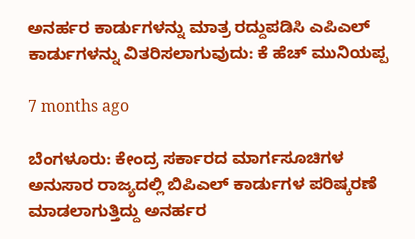ಅನರ್ಹರ ಕಾರ್ಡುಗಳನ್ನು ಮಾತ್ರ ರದ್ದುಪಡಿಸಿ ಎಪಿಎಲ್ ಕಾರ್ಡುಗಳನ್ನು ವಿತರಿಸಲಾಗುವುದು: ಕೆ ಹೆಚ್ ಮುನಿಯಪ್ಪ

7 months ago

ಬೆಂಗಳೂರು: ಕೇಂದ್ರ ಸರ್ಕಾರದ ಮಾರ್ಗಸೂಚಿಗಳ ಅನುಸಾರ ರಾಜ್ಯದಲ್ಲಿ ಬಿಪಿಎಲ್ ಕಾರ್ಡುಗಳ ಪರಿಷ್ಕರಣೆ ಮಾಡಲಾಗುತ್ತಿದ್ದು ಅನರ್ಹರ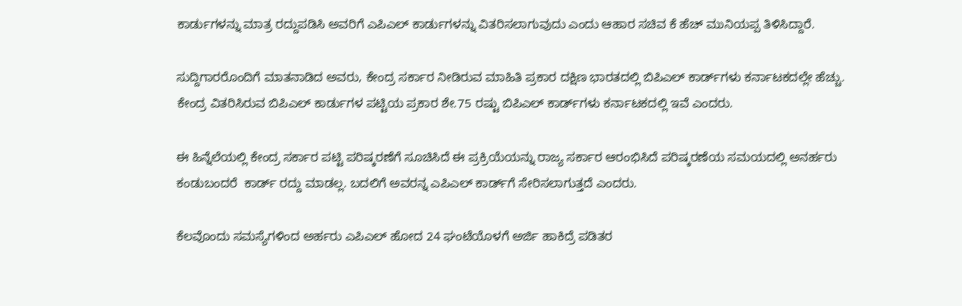ಕಾರ್ಡುಗಳನ್ನು ಮಾತ್ರ ರದ್ದುಪಡಿಸಿ ಅವರಿಗೆ ಎಪಿಎಲ್ ಕಾರ್ಡುಗಳನ್ನು ವಿತರಿಸಲಾಗುವುದು ಎಂದು ಆಹಾರ ಸಚಿವ ಕೆ ಹೆಚ್ ಮುನಿಯಪ್ಪ ತಿಳಿಸಿದ್ದಾರೆ.

ಸುದ್ದಿಗಾರರೊಂದಿಗೆ ಮಾತನಾಡಿದ ಅವರು, ಕೇಂದ್ರ ಸರ್ಕಾರ ನೀಡಿರುವ ಮಾಹಿತಿ ಪ್ರಕಾರ ದಕ್ಷಿಣ ಭಾರತದಲ್ಲಿ ಬಿಪಿಎಲ್ ಕಾರ್ಡ್‌ಗಳು ಕರ್ನಾಟಕದಲ್ಲೇ ಹೆಚ್ಚು. ಕೇಂದ್ರ ವಿತರಿಸಿರುವ ಬಿಪಿಎಲ್ ಕಾರ್ಡುಗಳ ಪಟ್ಟಿಯ ಪ್ರಕಾರ ಶೇ.75 ರಷ್ಟು ಬಿಪಿಎಲ್‌ ಕಾರ್ಡ್‌ಗಳು ಕರ್ನಾಟಕದಲ್ಲಿ ಇವೆ ಎಂದರು.

ಈ ಹಿನ್ನೆಲೆಯಲ್ಲಿ ಕೇಂದ್ರ ಸರ್ಕಾರ ಪಟ್ಟಿ ಪರಿಷ್ಕರಣೆಗೆ ಸೂಚಿಸಿದೆ ಈ ಪ್ರಕ್ರಿಯೆಯನ್ನು ರಾಜ್ಯ ಸರ್ಕಾರ ಆರಂಭಿಸಿದೆ ಪರಿಷ್ಕರಣೆಯ ಸಮಯದಲ್ಲಿ ಅನರ್ಹರು ಕಂಡುಬಂದರೆ  ಕಾರ್ಡ್ ರದ್ದು ಮಾಡಲ್ಲ. ಬದಲಿಗೆ ಅವರನ್ನ ಎಪಿಎಲ್‌ ಕಾರ್ಡ್‌ಗೆ ಸೇರಿಸಲಾಗುತ್ತದೆ ಎಂದರು.

ಕೆಲವೊಂದು ಸಮಸ್ಯೆಗಳಿಂದ ಅರ್ಹರು ಎಪಿಎಲ್‌ ಹೋದ 24 ಘಂಟೆಯೊಳಗೆ ಅರ್ಜಿ ಹಾಕಿದ್ರೆ ಪಡಿತರ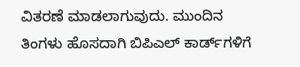ವಿತರಣೆ ಮಾಡಲಾಗುವುದು. ಮುಂದಿನ ತಿಂಗಳು ಹೊಸದಾಗಿ ಬಿಪಿಎಲ್‌ ಕಾರ್ಡ್‌ಗಳಿಗೆ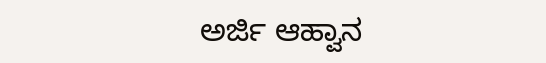ಅರ್ಜಿ ಆಹ್ವಾನ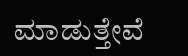ಮಾಡುತ್ತೇವೆ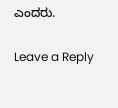ಎಂದರು.

Leave a Reply